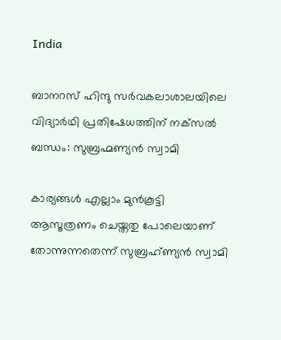India

ബാനറസ് ഹിന്ദു സര്‍വകലാശാലയിലെ വിദ്യാര്‍ഥി പ്രതിഷേധത്തിന് നക്‌സല്‍ ബന്ധം: സുബ്രഹ്മണ്യന്‍ സ്വാമി

കാര്യങ്ങള്‍ എല്ലാം മുന്‍കൂട്ടി ആസൂത്രണം ചെയ്തതു പോലെയാണ് തോന്നുന്നതെന്ന് സുബ്രഹ്ണ്യന്‍ സ്വാമി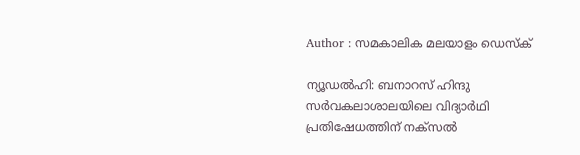Author : സമകാലിക മലയാളം ഡെസ്ക്

ന്യൂഡല്‍ഹി: ബനാറസ് ഹിന്ദു സര്‍വകലാശാലയിലെ വിദ്യാര്‍ഥി പ്രതിഷേധത്തിന് നക്‌സല്‍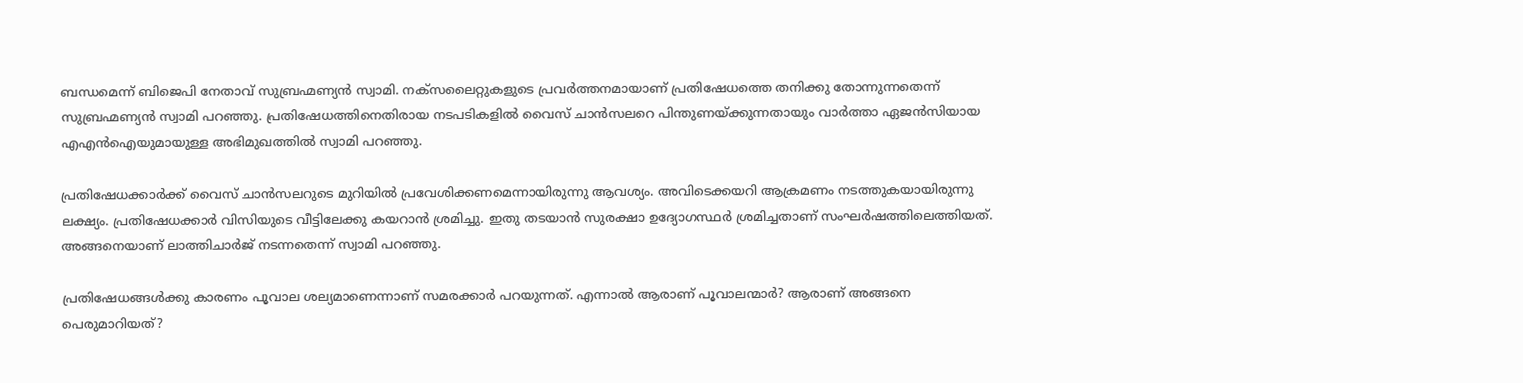ബന്ധമെന്ന് ബിജെപി നേതാവ് സുബ്രഹ്മണ്യന്‍ സ്വാമി. നക്‌സലൈറ്റുകളുടെ പ്രവര്‍ത്തനമായാണ് പ്രതിഷേധത്തെ തനിക്കു തോന്നുന്നതെന്ന് സുബ്രഹ്മണ്യന്‍ സ്വാമി പറഞ്ഞു. പ്രതിഷേധത്തിനെതിരായ നടപടികളില്‍ വൈസ് ചാന്‍സലറെ പിന്തുണയ്ക്കുന്നതായും വാര്‍ത്താ ഏജന്‍സിയായ എഎന്‍ഐയുമായുള്ള അഭിമുഖത്തില്‍ സ്വാമി പറഞ്ഞു.

പ്രതിഷേധക്കാര്‍ക്ക് വൈസ് ചാന്‍സലറുടെ മുറിയില്‍ പ്രവേശിക്കണമെന്നായിരുന്നു ആവശ്യം. അവിടെക്കയറി ആക്രമണം നടത്തുകയായിരുന്നു ലക്ഷ്യം. പ്രതിഷേധക്കാര്‍ വിസിയുടെ വീട്ടിലേക്കു കയറാന്‍ ശ്രമിച്ചു. ഇതു തടയാന്‍ സുരക്ഷാ ഉദ്യോഗസ്ഥര്‍ ശ്രമിച്ചതാണ് സംഘര്‍ഷത്തിലെത്തിയത്. അങ്ങനെയാണ് ലാത്തിചാര്‍ജ് നടന്നതെന്ന് സ്വാമി പറഞ്ഞു.

പ്രതിഷേധങ്ങള്‍ക്കു കാരണം പൂവാല ശല്യമാണെന്നാണ് സമരക്കാര്‍ പറയുന്നത്. എന്നാല്‍ ആരാണ് പൂവാലന്മാര്‍? ആരാണ് അങ്ങനെ പെരുമാറിയത്?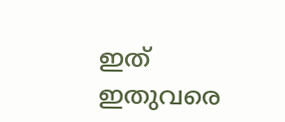ഇത് ഇതുവരെ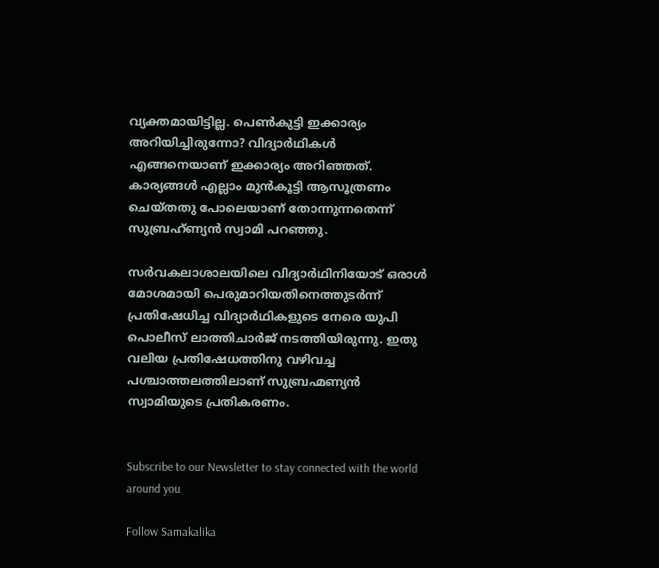വ്യക്തമായിട്ടില്ല. പെണ്‍കുട്ടി ഇക്കാര്യം അറിയിച്ചിരുന്നോ? വിദ്യാര്‍ഥികള്‍ എങ്ങനെയാണ് ഇക്കാര്യം അറിഞ്ഞത്. കാര്യങ്ങള്‍ എല്ലാം മുന്‍കൂട്ടി ആസൂത്രണം ചെയ്തതു പോലെയാണ് തോന്നുന്നതെന്ന് സുബ്രഹ്ണ്യന്‍ സ്വാമി പറഞ്ഞു.

സര്‍വകലാശാലയിലെ വിദ്യാര്‍ഥിനിയോട് ഒരാള്‍ മോശമായി പെരുമാറിയതിനെത്തുടര്‍ന്ന് പ്രതിഷേധിച്ച വിദ്യാര്‍ഥികളുടെ നേരെ യുപി പൊലീസ് ലാത്തിചാര്‍ജ് നടത്തിയിരുന്നു. ഇതു വലിയ പ്രതിഷേധത്തിനു വഴിവച്ച പശ്ചാത്തലത്തിലാണ് സുബ്രഹ്മണ്യന്‍ സ്വാമിയുടെ പ്രതികരണം.


Subscribe to our Newsletter to stay connected with the world around you

Follow Samakalika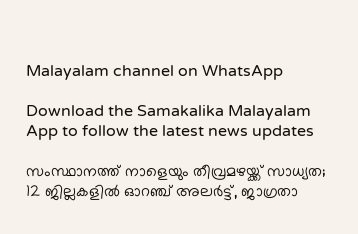Malayalam channel on WhatsApp

Download the Samakalika Malayalam App to follow the latest news updates

സംസ്ഥാനത്ത് നാളെയും തീവ്രമഴയ്ക്ക് സാധ്യത; 12 ജില്ലകളില്‍ ഓറഞ്ച് അലര്‍ട്ട്, ജാഗ്രതാ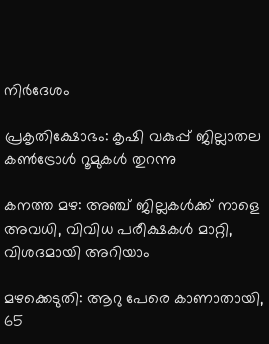നിര്‍ദേശം

പ്രകൃതിക്ഷോഭം: കൃഷി വകുപ്പ് ജില്ലാതല കൺട്രോൾ റൂമുകൾ തുറന്നു

കനത്ത മഴ: അഞ്ച് ജില്ലകൾക്ക് നാളെ അവധി, വിവിധ പരീക്ഷകൾ മാറ്റി, വിശദമായി അറിയാം

മഴക്കെടുതി: ആറു പേരെ കാണാതായി, 65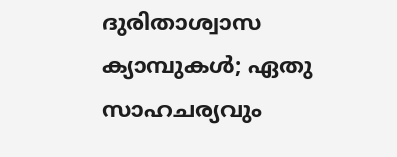ദുരിതാശ്വാസ ക്യാമ്പുകള്‍; ഏതു സാഹചര്യവും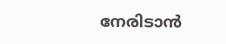നേരിടാൻ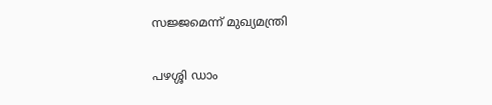സജ്ജമെന്ന് മുഖ്യമന്ത്രി

പഴശ്ശി ഡാം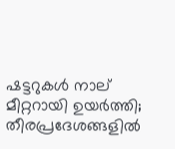ഷട്ടറുകള്‍ നാല് മീറ്ററായി ഉയര്‍ത്തി; തീരപ്രദേശങ്ങളില്‍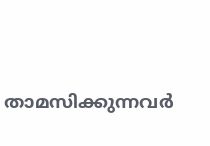താമസിക്കുന്നവര്‍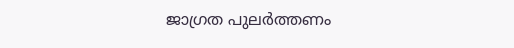ജാഗ്രത പുലർത്തണം